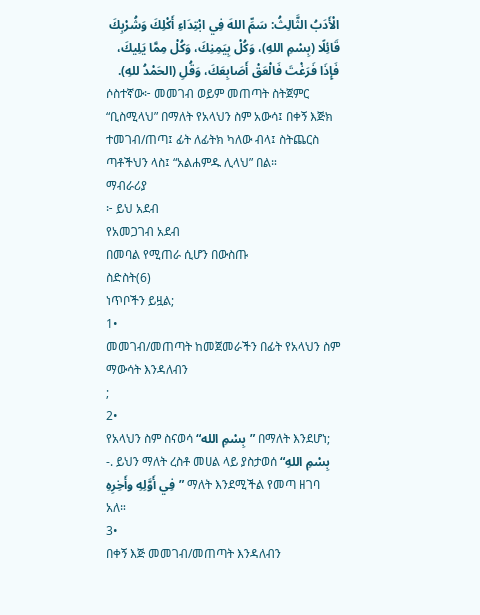الْأَدَبُ الثَّالِثُ: سَمِّ اللهَ فِي ابْتِدَاءِ أَكْلِكَ وَشُرْبِكَ قَائِلًا (بِسْمِ اللهِ)، وَكُلْ بِيَمِنِكَ، وَكُلْ مِمَّا يَلِيكَ، فَإِذَا فَرَغْتَ فَالْعَقْ أَصَابِعَكَ، وَقُلِ (الحَمْدُ للهِ).
ሶስተኛው፦ መመገብ ወይም መጠጣት ስትጀምር “ቢስሚላህ” በማለት የአላህን ስም አውሳ፤ በቀኝ እጅክ ተመገብ/ጠጣ፤ ፊት ለፊትክ ካለው ብላ፤ ስትጨርስ ጣቶችህን ላስ፤ “አልሐምዱ ሊላህ” በል።
ማብራሪያ
፦ ይህ አደብ
የአመጋገብ አደብ
በመባል የሚጠራ ሲሆን በውስጡ
ስድስት(6)
ነጥቦችን ይዟል;
1•
መመገብ/መጠጣት ከመጀመራችን በፊት የአላህን ስም ማውሳት እንዳለብን
;
2•
የአላህን ስም ስናወሳ “بِسْمِ الله” በማለት እንደሆነ;
-. ይህን ማለት ረስቶ መሀል ላይ ያስታወሰ “بِسْمِ اللهِ فِي أَوَّلِهِ وأَخِرِهِ” ማለት እንደሚችል የመጣ ዘገባ አለ።
3•
በቀኝ እጅ መመገብ/መጠጣት እንዳለብን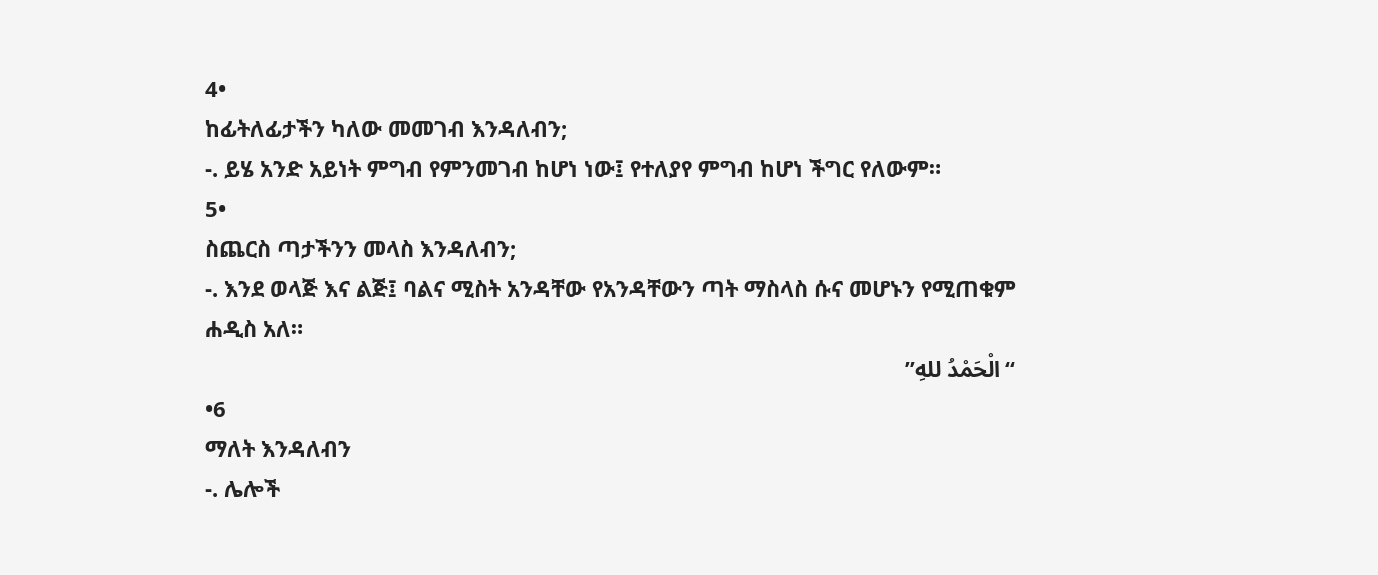4•
ከፊትለፊታችን ካለው መመገብ እንዳለብን;
-. ይሄ አንድ አይነት ምግብ የምንመገብ ከሆነ ነው፤ የተለያየ ምግብ ከሆነ ችግር የለውም።
5•
ስጨርስ ጣታችንን መላስ እንዳለብን;
-. እንደ ወላጅ እና ልጅ፤ ባልና ሚስት አንዳቸው የአንዳቸውን ጣት ማስላስ ሱና መሆኑን የሚጠቁም ሐዲስ አለ።
“الْحَمْدُ للهِ”
•6
ማለት እንዳለብን
-. ሌሎች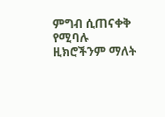ምግብ ሲጠናቀቅ የሚባሉ ዚክሮችንም ማለት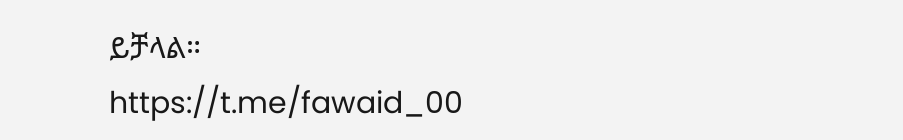ይቻላል።
https://t.me/fawaid_00